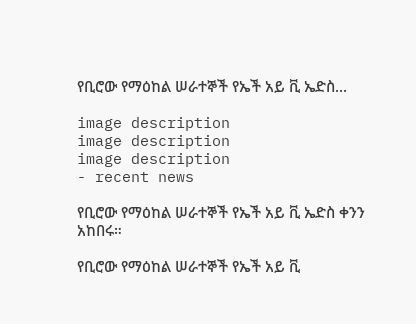የቢሮው የማዕከል ሠራተኞች የኤች አይ ቪ ኤድስ...

image description
image description
image description
- recent news

የቢሮው የማዕከል ሠራተኞች የኤች አይ ቪ ኤድስ ቀንን አከበሩ።

የቢሮው የማዕከል ሠራተኞች የኤች አይ ቪ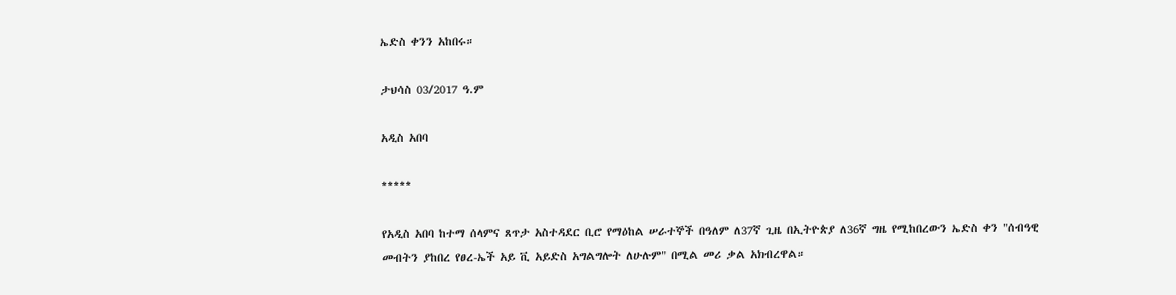ኤድስ ቀንን አከበሩ።

ታህሳስ 03/2017 ዓ.ም

አዲስ አበባ

*****

የአዲስ አበባ ከተማ ሰላምና ጸጥታ አስተዳደር ቢሮ የማዕከል ሠራተኞች በዓለም ለ37ኛ ጊዜ በኢትዮጵያ ለ36ኛ ግዜ የሚከበረውን ኤድስ ቀን "ሰብዓዊ መብትን ያከበረ የፀረ-ኤች አይ ቪ አይድስ አግልግሎት ለሁሉም" በሚል መሪ ቃል አክብረዋል።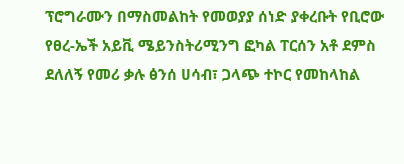ፕሮግራሙን በማስመልከት የመወያያ ሰነድ ያቀረቡት የቢሮው የፀረ-ኤች አይቪ ሜይንስትሪሚንግ ፎካል ፐርሰን አቶ ደምስ ደለለኝ የመሪ ቃሉ ፅንሰ ሀሳብ፣ ጋላጭ ተኮር የመከላከል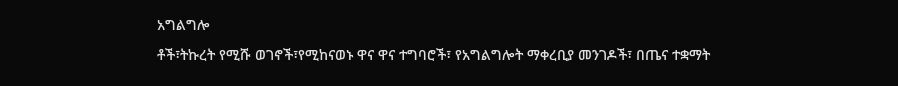አግልግሎ

ቶች፣ትኩረት የሚሹ ወገኖች፣የሚከናወኑ ዋና ዋና ተግባሮች፣ የአግልግሎት ማቀረቢያ መንገዶች፣ በጤና ተቋማት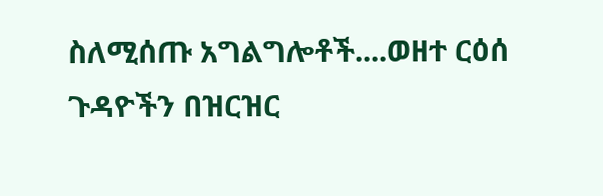ስለሚሰጡ አግልግሎቶች....ወዘተ ርዕሰ ጉዳዮችን በዝርዝር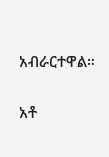አብራርተዋል።

አቶ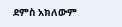ደምስ አክለውም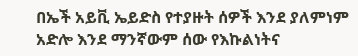በኤች አይቪ ኤይድስ የተያዙት ሰዎች እንደ ያለምነም አድሎ እንደ ማንኛውም ሰው የእኩልነትና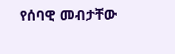የሰባዊ መብታቸው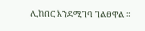ሊከበር እንደሚገባ ገልፀዋል ።